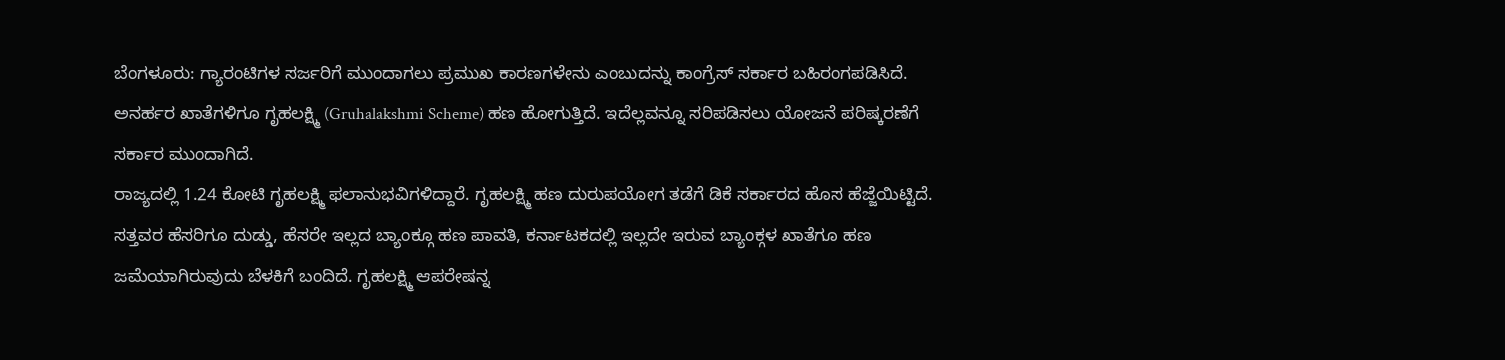ಬೆಂಗಳೂರು: ಗ್ಯಾರಂಟಿಗಳ ಸರ್ಜರಿಗೆ ಮುಂದಾಗಲು ಪ್ರಮುಖ ಕಾರಣಗಳೇನು ಎಂಬುದನ್ನು ಕಾಂಗ್ರೆಸ್ ಸರ್ಕಾರ ಬಹಿರಂಗಪಡಿಸಿದೆ. ಅನರ್ಹರ ಖಾತೆಗಳಿಗೂ ಗೃಹಲಕ್ಷ್ಮಿ (Gruhalakshmi Scheme) ಹಣ ಹೋಗುತ್ತಿದೆ. ಇದೆಲ್ಲವನ್ನೂ ಸರಿಪಡಿಸಲು ಯೋಜನೆ ಪರಿಷ್ಕರಣೆಗೆ ಸರ್ಕಾರ ಮುಂದಾಗಿದೆ.
ರಾಜ್ಯದಲ್ಲಿ 1.24 ಕೋಟಿ ಗೃಹಲಕ್ಷ್ಮಿ ಫಲಾನುಭವಿಗಳಿದ್ದಾರೆ. ಗೃಹಲಕ್ಷ್ಮಿ ಹಣ ದುರುಪಯೋಗ ತಡೆಗೆ ಡಿಕೆ ಸರ್ಕಾರದ ಹೊಸ ಹೆಜ್ಜೆಯಿಟ್ಟಿದೆ. ಸತ್ತವರ ಹೆಸರಿಗೂ ದುಡ್ಡು, ಹೆಸರೇ ಇಲ್ಲದ ಬ್ಯಾಂಕ್ಗೂ ಹಣ ಪಾವತಿ, ಕರ್ನಾಟಕದಲ್ಲಿ ಇಲ್ಲದೇ ಇರುವ ಬ್ಯಾಂಕ್ಗಳ ಖಾತೆಗೂ ಹಣ ಜಮೆಯಾಗಿರುವುದು ಬೆಳಕಿಗೆ ಬಂದಿದೆ. ಗೃಹಲಕ್ಷ್ಮಿ ಆಪರೇಷನ್ನ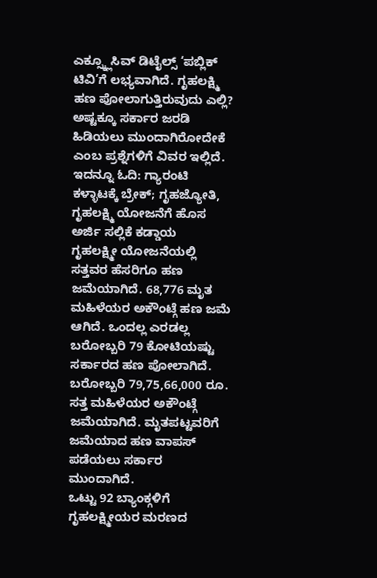ಎಕ್ಸ್ಕ್ಲೂಸಿವ್ ಡಿಟೈಲ್ಸ್ ‘ಪಬ್ಲಿಕ್ ಟಿವಿ’ಗೆ ಲಭ್ಯವಾಗಿದೆ. ಗೃಹಲಕ್ಷ್ಮಿ ಹಣ ಪೋಲಾಗುತ್ತಿರುವುದು ಎಲ್ಲಿ? ಅಷ್ಟಕ್ಕೂ ಸರ್ಕಾರ ಜರಡಿ ಹಿಡಿಯಲು ಮುಂದಾಗಿರೋದೇಕೆ ಎಂಬ ಪ್ರಶ್ನೆಗಳಿಗೆ ವಿವರ ಇಲ್ಲಿದೆ. ಇದನ್ನೂ ಓದಿ: ಗ್ಯಾರಂಟಿ ಕಳ್ಳಾಟಕ್ಕೆ ಬ್ರೇಕ್; ಗೃಹಜ್ಯೋತಿ, ಗೃಹಲಕ್ಷ್ಮಿ ಯೋಜನೆಗೆ ಹೊಸ ಅರ್ಜಿ ಸಲ್ಲಿಕೆ ಕಡ್ಡಾಯ
ಗೃಹಲಕ್ಷ್ಮೀ ಯೋಜನೆಯಲ್ಲಿ ಸತ್ತವರ ಹೆಸರಿಗೂ ಹಣ ಜಮೆಯಾಗಿದೆ. 68,776 ಮೃತ ಮಹಿಳೆಯರ ಅಕೌಂಟ್ಗೆ ಹಣ ಜಮೆ ಆಗಿದೆ. ಒಂದಲ್ಲ ಎರಡಲ್ಲ ಬರೋಬ್ಬರಿ 79 ಕೋಟಿಯಷ್ಟು ಸರ್ಕಾರದ ಹಣ ಪೋಲಾಗಿದೆ. ಬರೋಬ್ಬರಿ 79,75,66,000 ರೂ. ಸತ್ತ ಮಹಿಳೆಯರ ಅಕೌಂಟ್ಗೆ ಜಮೆಯಾಗಿದೆ. ಮೃತಪಟ್ಟವರಿಗೆ ಜಮೆಯಾದ ಹಣ ವಾಪಸ್ ಪಡೆಯಲು ಸರ್ಕಾರ ಮುಂದಾಗಿದೆ.
ಒಟ್ಟು 92 ಬ್ಯಾಂಕ್ಗಳಿಗೆ ಗೃಹಲಕ್ಷ್ಮೀಯರ ಮರಣದ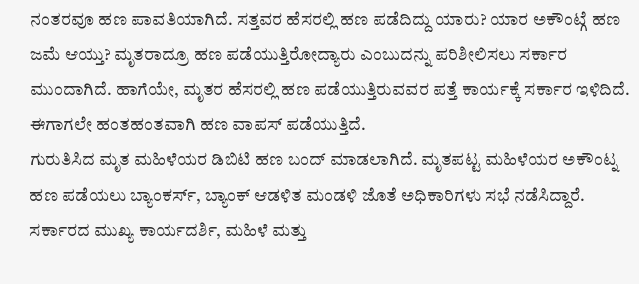ನಂತರವೂ ಹಣ ಪಾವತಿಯಾಗಿದೆ. ಸತ್ತವರ ಹೆಸರಲ್ಲಿ ಹಣ ಪಡೆದಿದ್ದು ಯಾರು? ಯಾರ ಅಕೌಂಟ್ಗೆ ಹಣ ಜಮೆ ಆಯ್ತು? ಮೃತರಾದ್ರೂ ಹಣ ಪಡೆಯುತ್ತಿರೋದ್ಯಾರು ಎಂಬುದನ್ನು ಪರಿಶೀಲಿಸಲು ಸರ್ಕಾರ ಮುಂದಾಗಿದೆ. ಹಾಗೆಯೇ, ಮೃತರ ಹೆಸರಲ್ಲಿ ಹಣ ಪಡೆಯುತ್ತಿರುವವರ ಪತ್ತೆ ಕಾರ್ಯಕ್ಕೆ ಸರ್ಕಾರ ಇಳಿದಿದೆ. ಈಗಾಗಲೇ ಹಂತಹಂತವಾಗಿ ಹಣ ವಾಪಸ್ ಪಡೆಯುತ್ತಿದೆ.
ಗುರುತಿಸಿದ ಮೃತ ಮಹಿಳೆಯರ ಡಿಬಿಟಿ ಹಣ ಬಂದ್ ಮಾಡಲಾಗಿದೆ. ಮೃತಪಟ್ಟ ಮಹಿಳೆಯರ ಅಕೌಂಟ್ನ ಹಣ ಪಡೆಯಲು ಬ್ಯಾಂಕರ್ಸ್, ಬ್ಯಾಂಕ್ ಆಡಳಿತ ಮಂಡಳಿ ಜೊತೆ ಅಧಿಕಾರಿಗಳು ಸಭೆ ನಡೆಸಿದ್ದಾರೆ. ಸರ್ಕಾರದ ಮುಖ್ಯ ಕಾರ್ಯದರ್ಶಿ, ಮಹಿಳೆ ಮತ್ತು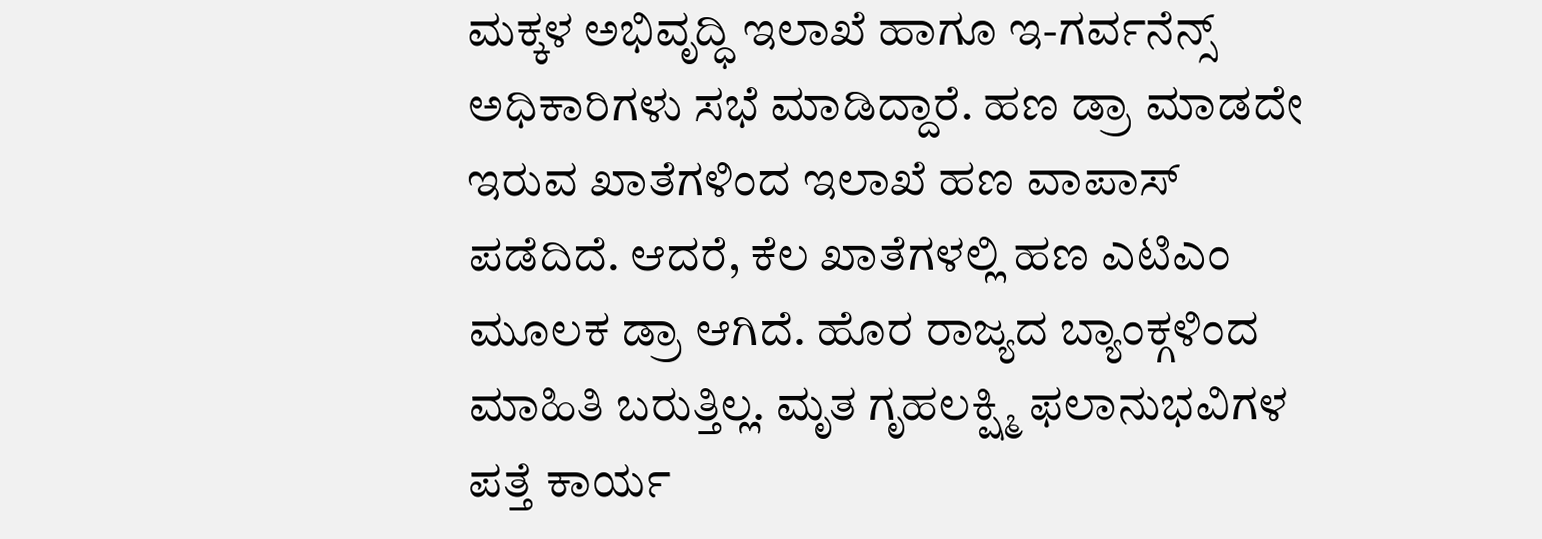ಮಕ್ಕಳ ಅಭಿವೃದ್ಧಿ ಇಲಾಖೆ ಹಾಗೂ ಇ-ಗರ್ವನೆನ್ಸ್ ಅಧಿಕಾರಿಗಳು ಸಭೆ ಮಾಡಿದ್ದಾರೆ. ಹಣ ಡ್ರಾ ಮಾಡದೇ ಇರುವ ಖಾತೆಗಳಿಂದ ಇಲಾಖೆ ಹಣ ವಾಪಾಸ್ ಪಡೆದಿದೆ. ಆದರೆ, ಕೆಲ ಖಾತೆಗಳಲ್ಲಿ ಹಣ ಎಟಿಎಂ ಮೂಲಕ ಡ್ರಾ ಆಗಿದೆ. ಹೊರ ರಾಜ್ಯದ ಬ್ಯಾಂಕ್ಗಳಿಂದ ಮಾಹಿತಿ ಬರುತ್ತಿಲ್ಲ. ಮೃತ ಗೃಹಲಕ್ಷ್ಮಿ ಫಲಾನುಭವಿಗಳ ಪತ್ತೆ ಕಾರ್ಯ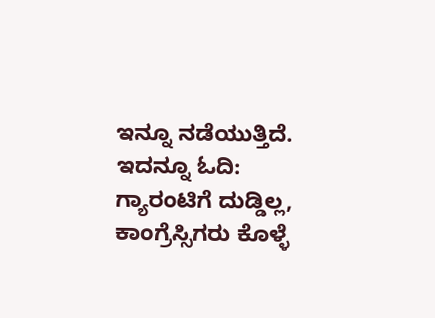ಇನ್ನೂ ನಡೆಯುತ್ತಿದೆ. ಇದನ್ನೂ ಓದಿ: ಗ್ಯಾರಂಟಿಗೆ ದುಡ್ಡಿಲ್ಲ, ಕಾಂಗ್ರೆಸ್ಸಿಗರು ಕೊಳ್ಳೆ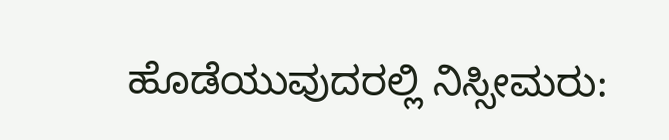ಹೊಡೆಯುವುದರಲ್ಲಿ ನಿಸ್ಸೀಮರು: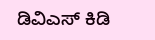ಡಿವಿಎಸ್ ಕಿಡಿ